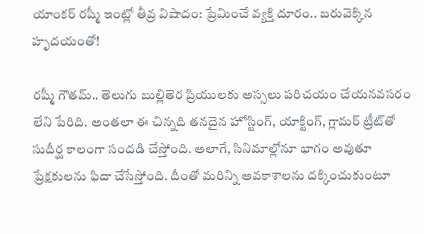యాంకర్ రష్మీ ఇంట్లో తీవ్ర విషాదం: ప్రేమించే వ్యక్తి దూరం.. బరువెక్కిన హృదయంతో!

రష్మీ గౌతమ్.. తెలుగు బుల్లితెర ప్రియులకు అస్సలు పరిచయం చేయనవసరం లేని పేరిది. అంతలా ఈ చిన్నది తనదైన హోస్టింగ్, యాక్టింగ్, గ్లామర్ ట్రీట్‌తో సుదీర్ఘ కాలంగా సందడి చేస్తోంది. అలాగే, సినిమాల్లోనూ భాగం అవుతూ ప్రేక్షకులను ఫిదా చేసేస్తోంది. దీంతో మరిన్ని అవకాశాలను దక్కించుకుంటూ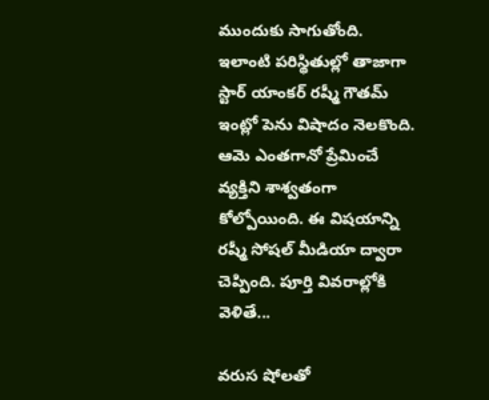ముందుకు సాగుతోంది. ఇలాంటి పరిస్థితుల్లో తాజాగా స్టార్ యాంకర్ రష్మీ గౌతమ్ ఇంట్లో పెను విషాదం నెలకొంది. ఆమె ఎంతగానో ప్రేమించే వ్యక్తిని శాశ్వతంగా కోల్పోయింది. ఈ విషయాన్ని రష్మీ సోషల్ మీడియా ద్వారా చెప్పింది. పూర్తి వివరాల్లోకి వెళితే...

వరుస షోలతో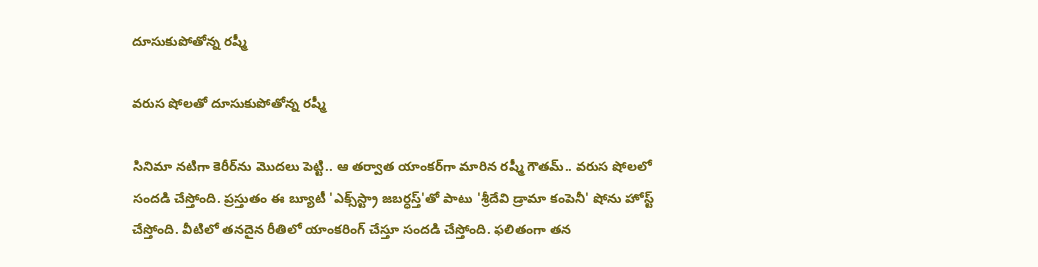దూసుకుపోతోన్న రష్మీ

వరుస షోలతో దూసుకుపోతోన్న రష్మీ

సినిమా నటిగా కెరీర్‌ను మొదలు పెట్టి.. ఆ తర్వాత యాంకర్‌గా మారిన రష్మీ గౌతమ్.. వరుస షోలలో సందడి చేస్తోంది. ప్రస్తుతం ఈ బ్యూటీ 'ఎక్స్‌స్ట్రా జబర్ధస్త్'తో పాటు 'శ్రీదేవి డ్రామా కంపెనీ' షోను హోస్ట్ చేస్తోంది. వీటిలో తనదైన రీతిలో యాంకరింగ్ చేస్తూ సందడి చేస్తోంది. ఫలితంగా తన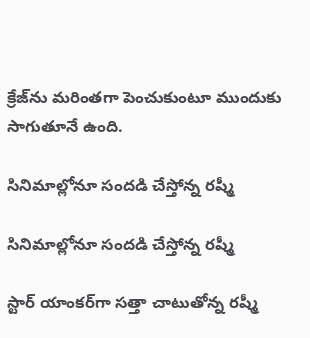క్రేజ్‌ను మరింతగా పెంచుకుంటూ ముందుకు సాగుతూనే ఉంది.

సినిమాల్లోనూ సందడి చేస్తోన్న రష్మీ

సినిమాల్లోనూ సందడి చేస్తోన్న రష్మీ

స్టార్ యాంకర్‌గా సత్తా చాటుతోన్న రష్మీ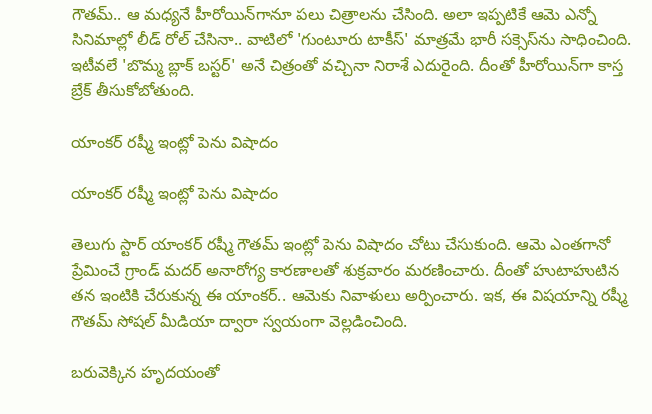గౌతమ్.. ఆ మధ్యనే హీరోయిన్‌గానూ పలు చిత్రాలను చేసింది. అలా ఇప్పటికే ఆమె ఎన్నో సినిమాల్లో లీడ్ రోల్ చేసినా.. వాటిలో 'గుంటూరు టాకీస్' మాత్రమే భారీ సక్సెస్‌ను సాధించింది. ఇటీవలే 'బొమ్మ బ్లాక్ బస్టర్' అనే చిత్రంతో వచ్చినా నిరాశే ఎదురైంది. దీంతో హీరోయిన్‌గా కాస్త బ్రేక్ తీసుకోబోతుంది.

యాంకర్ రష్మీ ఇంట్లో పెను విషాదం

యాంకర్ రష్మీ ఇంట్లో పెను విషాదం

తెలుగు స్టార్ యాంకర్ రష్మీ గౌతమ్ ఇంట్లో పెను విషాదం చోటు చేసుకుంది. ఆమె ఎంతగానో ప్రేమించే గ్రాండ్ మదర్ అనారోగ్య కారణాలతో శుక్రవారం మరణించారు. దీంతో హుటాహుటిన తన ఇంటికి చేరుకున్న ఈ యాంకర్.. ఆమెకు నివాళులు అర్పించారు. ఇక, ఈ విషయాన్ని రష్మీ గౌతమ్ సోషల్ మీడియా ద్వారా స్వయంగా వెల్లడించింది.

బరువెక్కిన హృదయంతో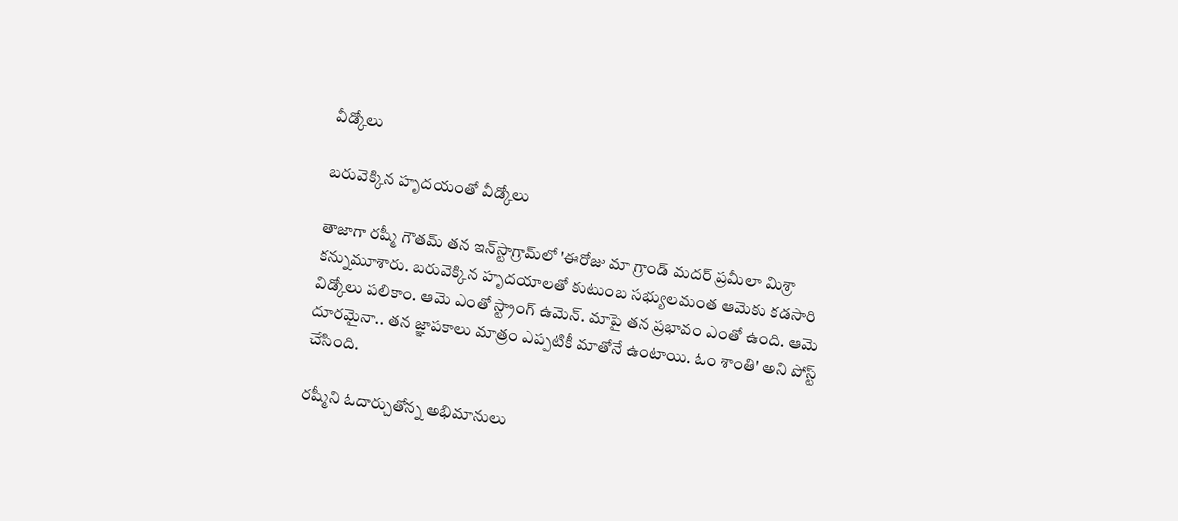వీడ్కోలు

బరువెక్కిన హృదయంతో వీడ్కోలు

తాజాగా రష్మీ గౌతమ్ తన ఇన్‌స్టాగ్రామ్‌లో 'ఈరోజు మా గ్రాండ్‌ మదర్‌ ప్రమీలా మిశ్రా కన్నుమూశారు. బరువెక్కిన హృదయాలతో కుటుంబ సభ్యులమంత ఆమెకు కడసారి విడ్కోలు పలికాం. ఆమె ఎంతో స్ట్రాంగ్ ఉమెన్‌. మాపై తన ప్రభావం ఎంతో ఉంది. ఆమె దూరమైనా.. తన జ్ఞాపకాలు మాత్రం ఎప్పటికీ మాతోనే ఉంటాయి. ఓం శాంతి' అని పోస్ట్ చేసింది.

రష్మీని ఓదార్చుతోన్న అభిమానులు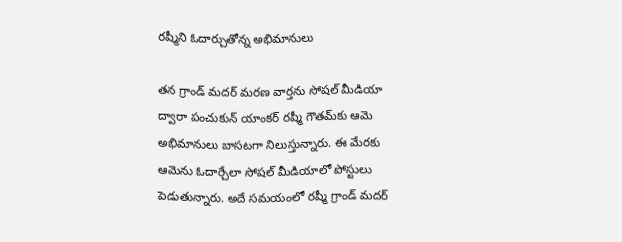రష్మీని ఓదార్చుతోన్న అభిమానులు

తన గ్రాండ్ మదర్ మరణ వార్తను సోషల్ మీడియా ద్వారా పంచుకున్ యాంకర్ రష్మీ గౌతమ్‌కు ఆమె అభిమానులు బాసటగా నిలుస్తున్నారు. ఈ మేరకు ఆమెను ఓదార్చేలా సోషల్ మీడియాలో పోస్టులు పెడుతున్నారు. అదే సమయంలో రష్మీ గ్రాండ్ మదర్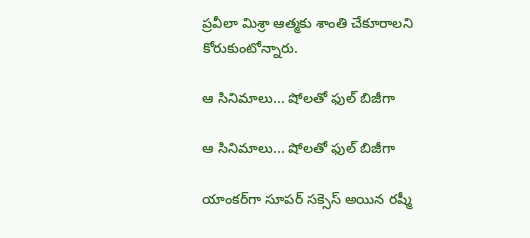ప్రవీలా మిశ్రా ఆత్మకు శాంతి చేకూరాలని కోరుకుంటోన్నారు.

ఆ సినిమాలు... షోలతో ఫుల్ బిజీగా

ఆ సినిమాలు... షోలతో ఫుల్ బిజీగా

యాంకర్‌గా సూపర్ సక్సెస్ అయిన రష్మీ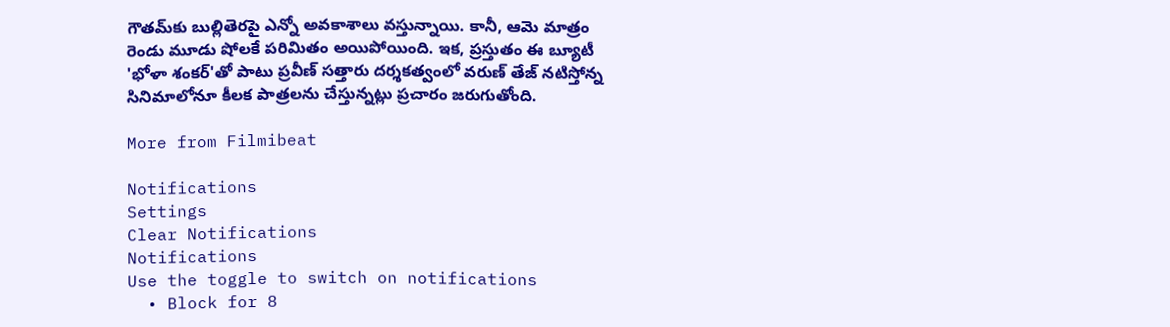గౌతమ్‌కు బుల్లితెరపై ఎన్నో అవకాశాలు వస్తున్నాయి. కానీ, ఆమె మాత్రం రెండు మూడు షోలకే పరిమితం అయిపోయింది. ఇక, ప్రస్తుతం ఈ బ్యూటీ 'భోళా శంకర్'తో పాటు ప్రవీణ్ సత్తారు దర్శకత్వంలో వరుణ్ తేజ్ నటిస్తోన్న సినిమాలోనూ కీలక పాత్రలను చేస్తున్నట్లు ప్రచారం జరుగుతోంది.

More from Filmibeat

Notifications
Settings
Clear Notifications
Notifications
Use the toggle to switch on notifications
  • Block for 8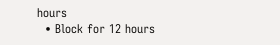hours
  • Block for 12 hours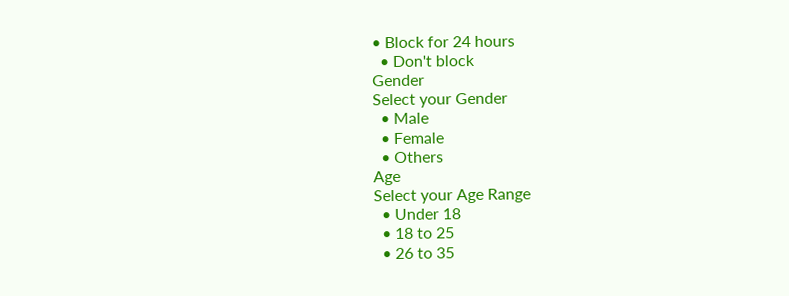• Block for 24 hours
  • Don't block
Gender
Select your Gender
  • Male
  • Female
  • Others
Age
Select your Age Range
  • Under 18
  • 18 to 25
  • 26 to 35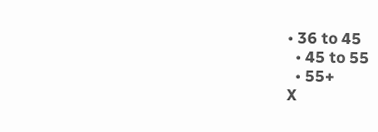• 36 to 45
  • 45 to 55
  • 55+
X